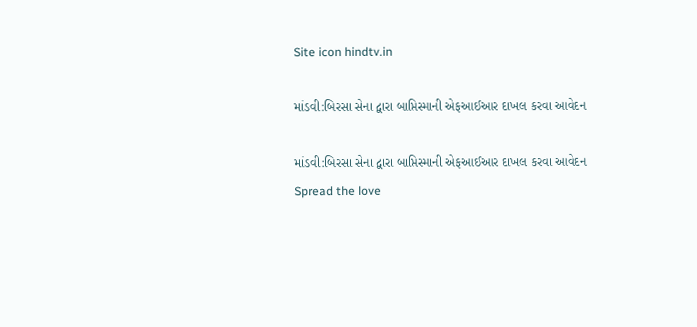Site icon hindtv.in

માંડવી:બિરસા સેના દ્વારા બાપ્તિસ્માની એફઆઈઆર દાખલ કરવા આવેદન

માંડવી:બિરસા સેના દ્વારા બાપ્તિસ્માની એફઆઈઆર દાખલ કરવા આવેદન
Spread the love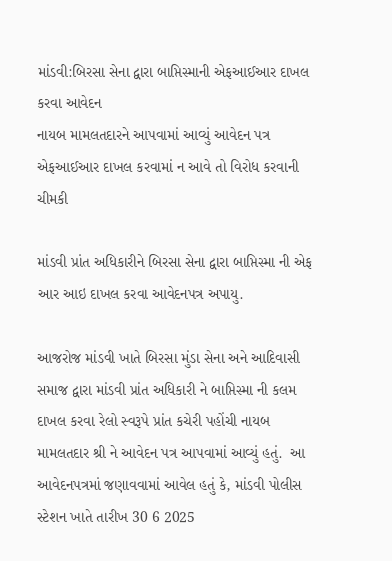માંડવી:બિરસા સેના દ્વારા બાપ્તિસ્માની એફઆઈઆર દાખલ કરવા આવેદન
નાયબ મામલતદારને આપવામાં આવ્યું આવેદન પત્ર
એફઆઈઆર દાખલ કરવામાં ન આવે તો વિરોધ કરવાની ચીમકી

માંડવી પ્રાંત અધિકારીને બિરસા સેના દ્વારા બાપ્તિસ્મા ની એફ આર આઇ દાખલ કરવા આવેદનપત્ર અપાયુ.

આજરોજ માંડવી ખાતે બિરસા મુંડા સેના અને આદિવાસી સમાજ દ્વારા માંડવી પ્રાંત અધિકારી ને બાપ્તિસ્મા ની કલમ દાખલ કરવા રેલો સ્વરૂપે પ્રાંત કચેરી પહોંચી નાયબ મામલતદાર શ્રી ને આવેદન પત્ર આપવામાં આવ્યું હતું.  આ આવેદનપત્રમાં જણાવવામાં આવેલ હતું કે, માંડવી પોલીસ સ્ટેશન ખાતે તારીખ 30 6 2025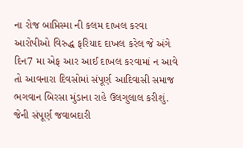ના રોજ બાપ્તિસ્મા ની કલમ દાખલ કરવા આરોપીઓ વિરુદ્ધ ફરિયાદ દાખલ કરેલ જે અંગે દિન7 મા એફ આર આઈ દાખલ કરવામાં ન આવે તો આવનારા દિવસોમાં સંપૂર્ણ આદિવાસી સમાજ ભગવાન બિરસા મુંડાના રાહે ઉલગુલાલ કરીશું. જેની સંપૂર્ણ જવાબદારી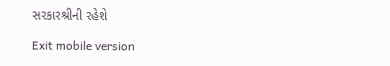સરકારશ્રીની રહેશે

Exit mobile version